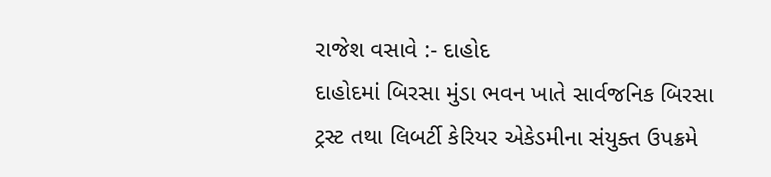રાજેશ વસાવે :- દાહોદ
દાહોદમાં બિરસા મુંડા ભવન ખાતે સાર્વજનિક બિરસા ટ્રસ્ટ તથા લિબર્ટી કેરિયર એકેડમીના સંયુક્ત ઉપક્રમે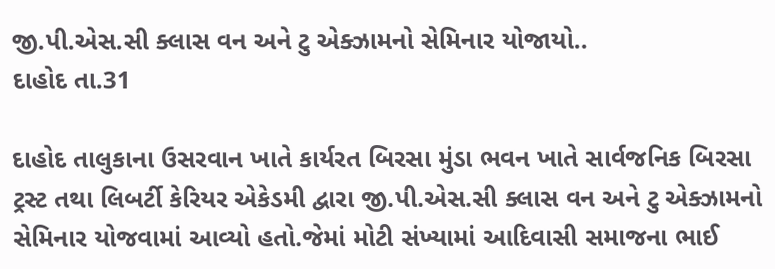જી.પી.એસ.સી ક્લાસ વન અને ટુ એક્ઝામનો સેમિનાર યોજાયો..
દાહોદ તા.31

દાહોદ તાલુકાના ઉસરવાન ખાતે કાર્યરત બિરસા મુંડા ભવન ખાતે સાર્વજનિક બિરસા ટ્રસ્ટ તથા લિબર્ટી કેરિયર એકેડમી દ્વારા જી.પી.એસ.સી ક્લાસ વન અને ટુ એક્ઝામનો સેમિનાર યોજવામાં આવ્યો હતો.જેમાં મોટી સંખ્યામાં આદિવાસી સમાજના ભાઈ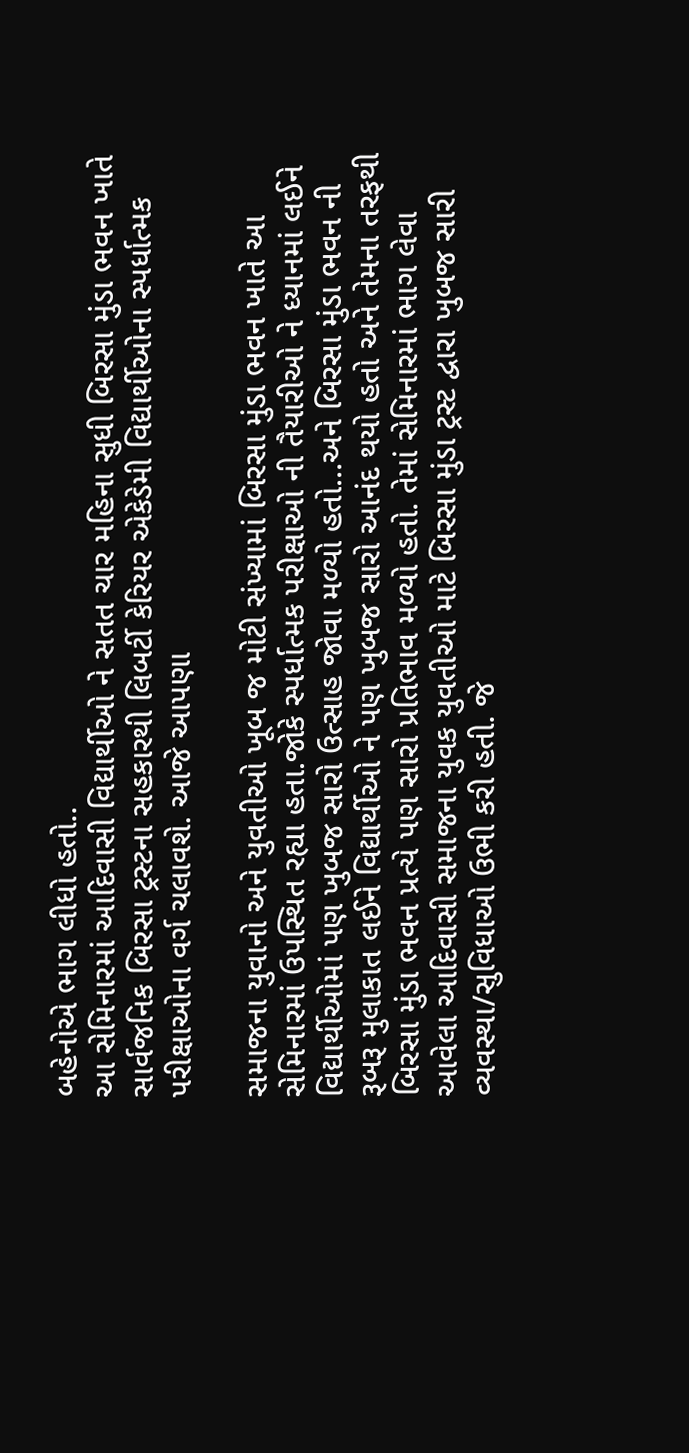બહેનોએ ભાગ લીધો હતો..
આ સેમિનારમાં આદિવાસી વિદ્યાર્થીઓ ને સતત ચાર મહિના સુધી બિરસા મુંડા ભવન ખાતે સાર્વજનિક બિરસા ટ્રસ્ટના સહકારથી લિબર્ટી કેરિયર એકેડેમી વિદ્યાર્થીઓના સ્પર્ધાત્મક પરીક્ષાઓના વર્ગ ચલાવશે. આજે આપણા

સમાજના યુવાનો અને યુવતીઓ ખૂબ જ મોટી સંખ્યામાં બિરસા મુંડા ભવન ખાતે આ સેમિનારમાં ઉપસ્થિત રહ્યા હતા.જોકે સ્પર્ધાત્મક પરીક્ષાઓ ની તૈયારીઓ ને ધ્યાનમાં લઈને વિદ્યાર્થીઓમાં પણ ખુબજ સારો ઉત્સાહ જોવા મળ્યો હતો…અને બિરસા મુંડા ભવન ની રૂબરૂ મુલાકાત લઈને વિદ્યાર્થીઓ ને પણ ખુબજ સારો આનંદ થયો હતો અને તેમના તરફથી બિરસા મુંડા ભવન પ્રત્યે પણ સારો પ્રતિભાવ મળ્યો હતો. તેમાં સેમિનારમાં ભાગ લેવા આવેલા આદિવાસી સમાજના યુવક યુવતીઓ માટે બિરસા મુંડા ટ્રસ્ટ દ્વારા ખુબજ સારી વ્યવસ્થા/સુવિધાઓ ઉભી કરી હતી. જે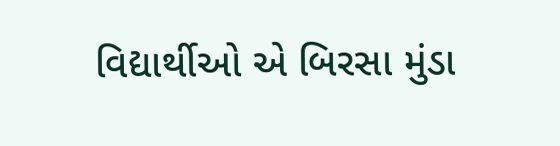વિદ્યાર્થીઓ એ બિરસા મુંડા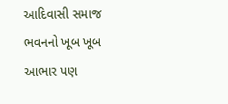આદિવાસી સમાજ ભવનનો ખૂબ ખૂબ આભાર પણ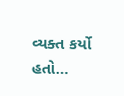વ્યક્ત કર્યો હતો…